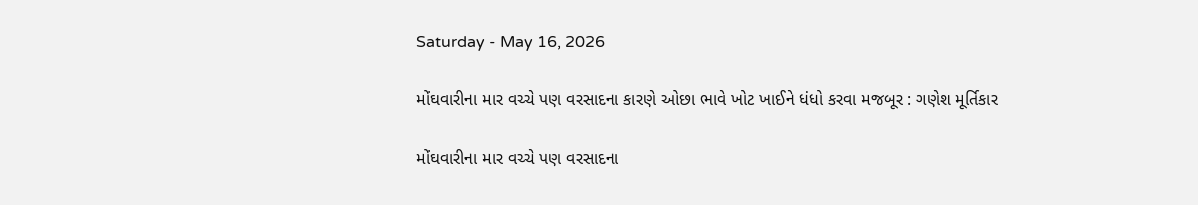Saturday - May 16, 2026

મોંઘવારીના માર વચ્ચે પણ વરસાદના કારણે ઓછા ભાવે ખોટ ખાઈને ધંધો કરવા મજબૂર : ગણેશ મૂર્તિકાર

મોંઘવારીના માર વચ્ચે પણ વરસાદના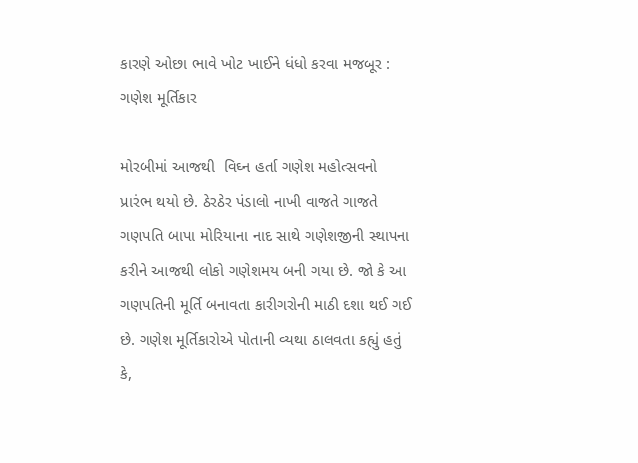કારણે ઓછા ભાવે ખોટ ખાઈને ધંધો કરવા મજબૂર : ગણેશ મૂર્તિકાર

મોરબીમાં આજથી  વિઘ્ન હર્તા ગણેશ મહોત્સવનો પ્રારંભ થયો છે. ઠેરઠેર પંડાલો નાખી વાજતે ગાજતે  ગણપતિ બાપા મોરિયાના નાદ સાથે ગણેશજીની સ્થાપના કરીને આજથી લોકો ગણેશમય બની ગયા છે. જો કે આ ગણપતિની મૂર્તિ બનાવતા કારીગરોની માઠી દશા થઈ ગઈ છે. ગણેશ મૂર્તિકારોએ પોતાની વ્યથા ઠાલવતા કહ્યું હતું કે,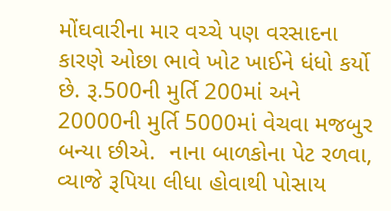મોંઘવારીના માર વચ્ચે પણ વરસાદના કારણે ઓછા ભાવે ખોટ ખાઈને ધંધો કર્યો છે. રૂ.500ની મુર્તિ 200માં અને 20000ની મુર્તિ 5000માં વેચવા મજબુર બન્યા છીએ.  નાના બાળકોના પેટ રળવા, વ્યાજે રૂપિયા લીધા હોવાથી પોસાય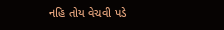નહિ તોય વેચવી પડે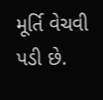મૂર્તિ વેચવી પડી છે.